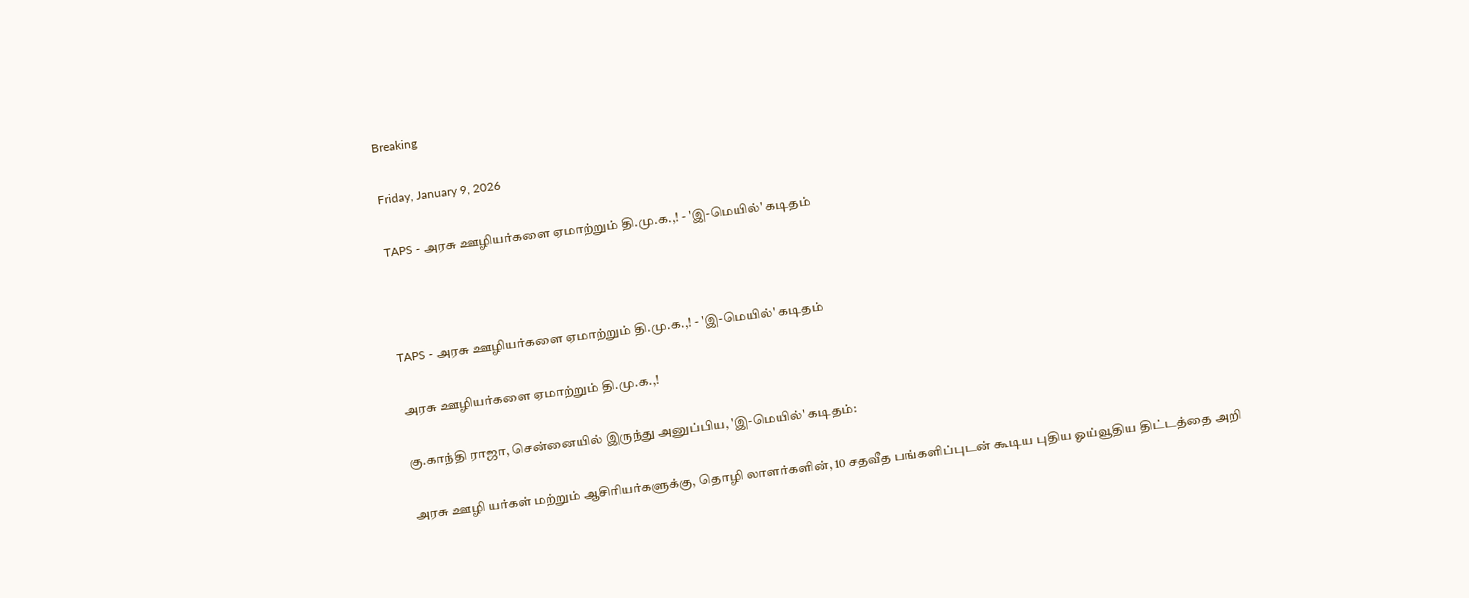Breaking

Friday, January 9, 2026

TAPS - அரசு ஊழியர்களை ஏமாற்றும் தி.மு.க.,! - 'இ-மெயில்' கடிதம்



TAPS - அரசு ஊழியர்களை ஏமாற்றும் தி.மு.க.,! - 'இ-மெயில்' கடிதம்

அரசு ஊழியர்களை ஏமாற்றும் தி.மு.க.,!

கு.காந்தி ராஜா, சென்னையில் இருந்து அனுப்பிய, 'இ-மெயில்' கடிதம்:

அரசு ஊழி யர்கள் மற்றும் ஆசிரியர்களுக்கு, தொழி லாளர்களின், 10 சதவீத பங்களிப்புடன் கூடிய புதிய ஓய்வூதிய திட்டத்தை அறி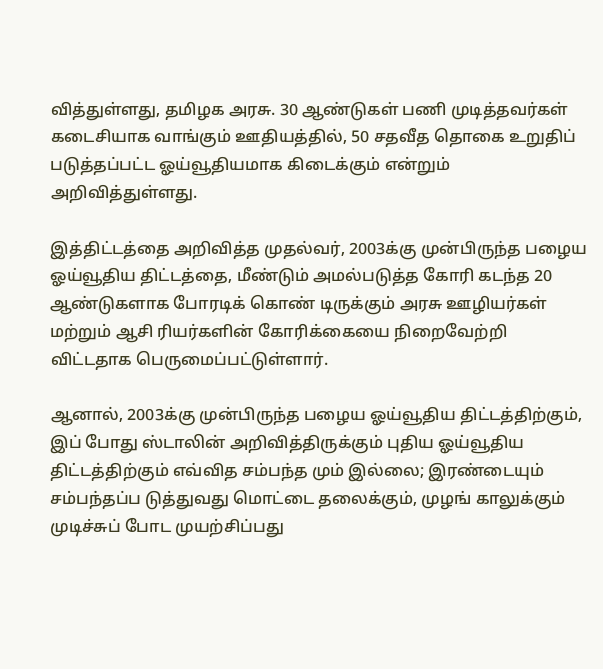வித்துள்ளது, தமிழக அரசு. 30 ஆண்டுகள் பணி முடித்தவர்கள் கடைசியாக வாங்கும் ஊதியத்தில், 50 சதவீத தொகை உறுதிப் படுத்தப்பட்ட ஓய்வூதியமாக கிடைக்கும் என்றும் அறிவித்துள்ளது.

இத்திட்டத்தை அறிவித்த முதல்வர், 2003க்கு முன்பிருந்த பழைய ஓய்வூதிய திட்டத்தை, மீண்டும் அமல்படுத்த கோரி கடந்த 20 ஆண்டுகளாக போரடிக் கொண் டிருக்கும் அரசு ஊழியர்கள் மற்றும் ஆசி ரியர்களின் கோரிக்கையை நிறைவேற்றி விட்டதாக பெருமைப்பட்டுள்ளார்.

ஆனால், 2003க்கு முன்பிருந்த பழைய ஓய்வூதிய திட்டத்திற்கும், இப் போது ஸ்டாலின் அறிவித்திருக்கும் புதிய ஓய்வூதிய திட்டத்திற்கும் எவ்வித சம்பந்த மும் இல்லை; இரண்டையும் சம்பந்தப்ப டுத்துவது மொட்டை தலைக்கும், முழங் காலுக்கும் முடிச்சுப் போட முயற்சிப்பது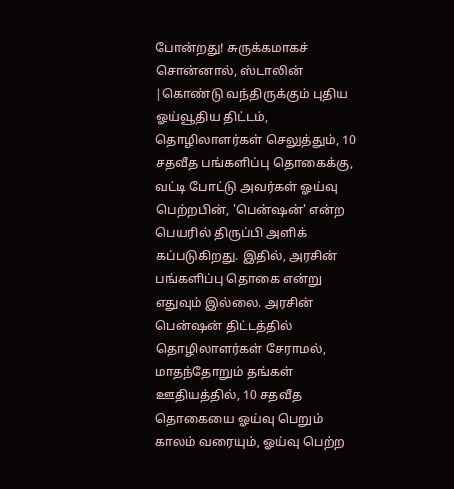போன்றது! சுருக்கமாகச் சொன்னால், ஸ்டாலின் |கொண்டு வந்திருக்கும் புதிய ஓய்வூதிய திட்டம், தொழிலாளர்கள் செலுத்தும், 10 சதவீத பங்களிப்பு தொகைக்கு, வட்டி போட்டு அவர்கள் ஓய்வு பெற்றபின், 'பென்ஷன்' என்ற பெயரில் திருப்பி அளிக் கப்படுகிறது. இதில், அரசின் பங்களிப்பு தொகை என்று எதுவும் இல்லை. அரசின் பென்ஷன் திட்டத்தில் தொழிலாளர்கள் சேராமல், மாதந்தோறும் தங்கள் ஊதியத்தில், 10 சதவீத தொகையை ஓய்வு பெறும் காலம் வரையும், ஓய்வு பெற்ற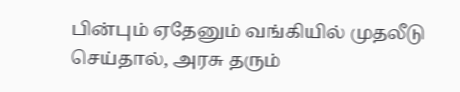பின்பும் ஏதேனும் வங்கியில் முதலீடு செய்தால், அரசு தரும்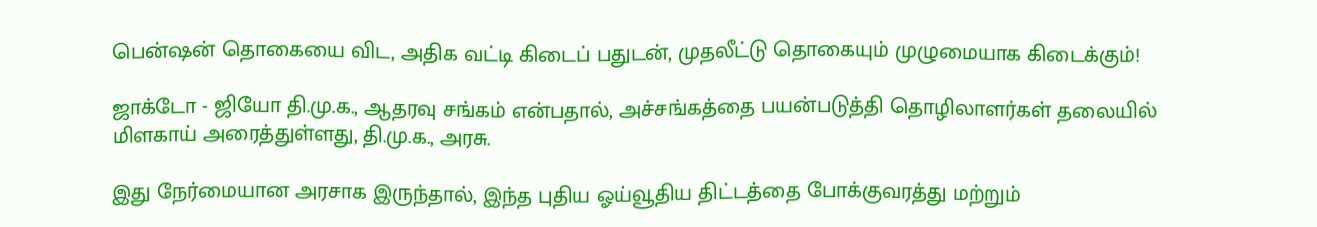பென்ஷன் தொகையை விட, அதிக வட்டி கிடைப் பதுடன், முதலீட்டு தொகையும் முழுமையாக கிடைக்கும்!

ஜாக்டோ - ஜியோ தி.மு.க., ஆதரவு சங்கம் என்பதால், அச்சங்கத்தை பயன்படுத்தி தொழிலாளர்கள் தலையில் மிளகாய் அரைத்துள்ளது, தி.மு.க., அரசு.

இது நேர்மையான அரசாக இருந்தால், இந்த புதிய ஓய்வூதிய திட்டத்தை போக்குவரத்து மற்றும்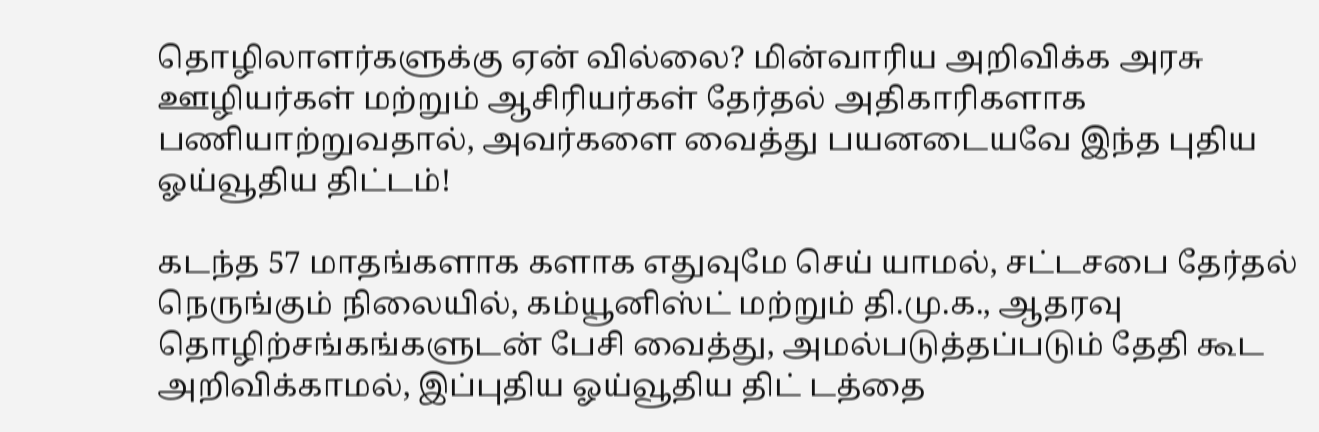தொழிலாளர்களுக்கு ஏன் வில்லை? மின்வாரிய அறிவிக்க அரசு ஊழியர்கள் மற்றும் ஆசிரியர்கள் தேர்தல் அதிகாரிகளாக பணியாற்றுவதால், அவர்களை வைத்து பயனடையவே இந்த புதிய ஓய்வூதிய திட்டம்!

கடந்த 57 மாதங்களாக களாக எதுவுமே செய் யாமல், சட்டசபை தேர்தல் நெருங்கும் நிலையில், கம்யூனிஸ்ட் மற்றும் தி.மு.க., ஆதரவு தொழிற்சங்கங்களுடன் பேசி வைத்து, அமல்படுத்தப்படும் தேதி கூட அறிவிக்காமல், இப்புதிய ஓய்வூதிய திட் டத்தை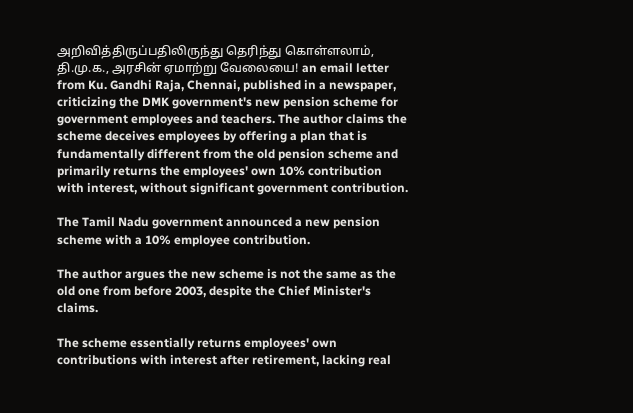அறிவித்திருப்பதிலிருந்து தெரிந்து கொள்ளலாம், தி.மு.க., அரசின் ஏமாற்று வேலையை! an email letter from Ku. Gandhi Raja, Chennai, published in a newspaper, criticizing the DMK government's new pension scheme for government employees and teachers. The author claims the scheme deceives employees by offering a plan that is fundamentally different from the old pension scheme and primarily returns the employees' own 10% contribution with interest, without significant government contribution.

The Tamil Nadu government announced a new pension scheme with a 10% employee contribution.

The author argues the new scheme is not the same as the old one from before 2003, despite the Chief Minister's claims.

The scheme essentially returns employees' own contributions with interest after retirement, lacking real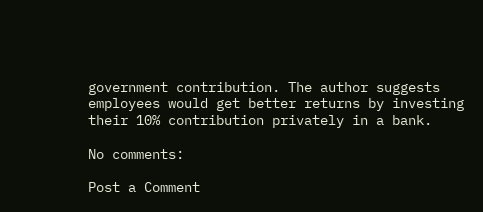government contribution. The author suggests employees would get better returns by investing their 10% contribution privately in a bank.

No comments:

Post a Comment